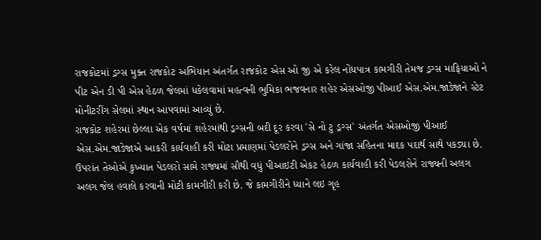રાજકોટમાં ડ્રગ્સ મુક્ત રાજકોટ અભિયાન અંતર્ગત રાજકોટ એસ ઓ જી એ કરેલ નોંધપાત્ર કામગીરી તેમજ ડ્રગ્સ માફિયાઓ ને પીટ એન ડી પી એસ હેઠળ જેલમાં ધકેલવામાં મહત્વની ભુમિકા ભજવનાર શહેર એસઓજી પીઆઈ એસ.એમ.જાડેજાને સ્ટેટ મોનીટરીંગ સેલમાં સ્થાન આપવામાં આવ્યું છે.
રાજકોટ શહેરમાં છેલ્લા એક વર્ષમાં શહેરમાંથી ડ્રગ્સની બદી દૂર કરવા 'સે નો ટુ ડ્રગ્સ' અંતર્ગત એસઓજી પીઆઈ એસ.એમ.જાડેજાએ આકરી કાર્યવાહી કરી મોટા પ્રમાણમાં પેડલરોને ડ્રગ્સ અને ગાંજા સહિતના માદક પદાર્થ સાથે પકડ્યા છે. ઉપરાંત તેઓએ કુખ્યાત પેડલરો સામે રાજ્યમાં સૌથી વધું પીઆઇટી એકટ હેઠળ કાર્યવાહી કરી પેડલરોને રાજ્યની અલગ અલગ જેલ હવાલે કરવાની મોટી કામગીરી કરી છે. જે કામગીરીને ધ્યાને લઇ ગૃહ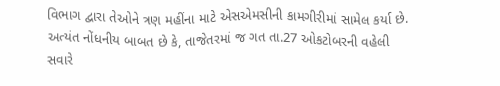વિભાગ દ્વારા તેઓને ત્રણ મહીંના માટે એસએમસીની કામગીરીમાં સામેલ કર્યા છે.
અત્યંત નોંધનીય બાબત છે કે, તાજેતરમાં જ ગત તા.27 ઓકટોબરની વહેલી સવારે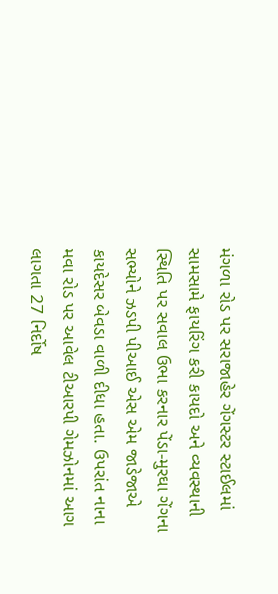મંગળા રોડ પર સરાજાહેર ગેંગસ્ટર સ્ટાઈલમાં સામસામે ફાયરિંગ કરી કાયદો અને વ્યવસ્થાની સ્થિતિ પર સવાલ ઉભા કરનાર પેંડા-મુરઘા ગેંગના સભ્યોને ઝડપી પીઆઈ એસ એમ જાડેજાએ કાયદેસર બેવડા વાળી દીધા હતા. ઉપરાંત નાના મવા રોડ પર આવેલ ટીઆરપી ગેમઝોનમાં આગ લાગતા 27 નિર્દોષ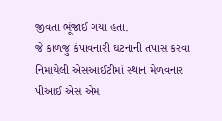જીવતા ભૂંજાઈ ગયા હતા.
જે કાળજુ કંપાવનારી ઘટનાની તપાસ કરવા નિમાયેલી એસઆઈટીમાં સ્થાન મેળવનાર પીઆઈ એસ એમ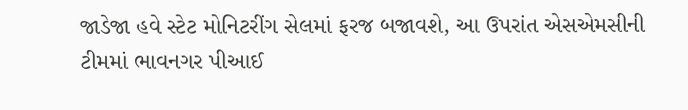જાડેજા હવે સ્ટેટ મોનિટરીંગ સેલમાં ફરજ બજાવશે, આ ઉપરાંત એસએમસીની ટીમમાં ભાવનગર પીઆઈ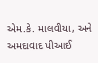એમ.કે. માલવીયા, અને અમદાવાદ પીઆઈ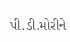પી.ડી.મોરીને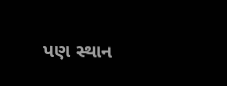પણ સ્થાન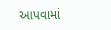આપવામાં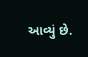આવ્યું છે.